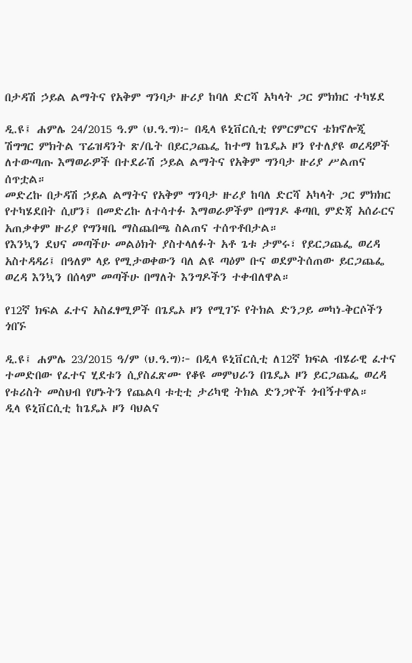በታዳሽ ኃይል ልማትና የአቅም ግንባታ ዙሪያ ከባለ ድርሻ አካላት ጋር ምክክር ተካሄደ

ዲ.ዩ፤ ሐምሌ 24/2015 ዓ.ም (ህ.ዓ.ግ)፦ በዲላ ዩኒቨርሲቲ የምርምርና ቴክኖሎጂ ሽግግር ምክትል ፕሬዝዳንት ጽ/ቤት በይርጋጨፌ ከተማ ከጌዴኦ ዞን የተለያዩ ወረዳዎች ለተውጣጡ እማወራዎች በተደራሽ ኃይል ልማትና የአቅም ግንባታ ዙሪያ ሥልጠና ሰጥቷል።
መድረኩ በታዳሽ ኃይል ልማትና የአቅም ግንባታ ዙሪያ ከባለ ድርሻ አካላት ጋር ምክክር የተካሄደበት ሲሆን፤ በመድረኩ ለተሳተፉ እማወራዎችም በማገዶ ቆጣቢ ምድጃ አሰራርና አጠቃቀም ዙሪያ የግንዛቤ ማስጨበጫ ስልጠና ተሰጥቶበታል።
የእንኳን ደህና መጣችሁ መልዕክት ያስተላለፉት አቶ ጌቱ ታምሩ፣ የይርጋጨፌ ወረዳ አስተዳዳሪ፤ በዓለም ላይ የሚታወቀውን ባለ ልዩ ጣዕም ቡና ወደምትሰጠው ይርጋጨፌ ወረዳ እንኳን በሰላም መጣችሁ በማለት እንግዶችን ተቀብለዋል።

የ12ኛ ክፍል ፈተና አስፈፃሚዎች በጌዴኦ ዞን የሚገኙ የትክል ድንጋይ መካነ-ቅርሶችን ጎበኙ

ዲ.ዩ፤ ሐምሌ 23/2015 ዓ/ም (ህ.ዓ.ግ)፦ በዲላ ዩኒቨርሲቲ ለ12ኛ ክፍል ብሄራዊ ፈተና ተመድበው የፈተና ሂደቱን ሲያስፈጽሙ የቆዩ መምህራን በጌዴኦ ዞን ይርጋጨፌ ወረዳ የቱሪስት መስህብ የሆኑትን የጨልባ ቱቲቲ ታሪካዊ ትክል ድንጋዮች ጎብኝተዋል።
ዲላ ዩኒቨርሲቲ ከጌዴኦ ዞን ባህልና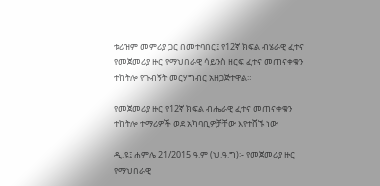ቱሪዝም መምሪያ ጋር በመተባበር፤ የ12ኛ ክፍል ብሄራዊ ፈተና የመጀመሪያ ዙር የማህበራዊ ሳይንስ ዘርፍ ፈተና መጠናቀቁን ተከትሎ የጉብኝት መርሃግብር አዘጋጅተዋል።

የመጀመሪያ ዙር የ12ኛ ክፍል ብሔራዊ ፈተና መጠናቀቁን ተከትሎ ተማሪዎች ወደ አካባቢዎቻቸው እየተሸኙ ነው

ዲ.ዩ፤ ሐምሌ 21/2015 ዓ.ም (ህ.ዓ.ግ)፡- የመጀመሪያ ዙር የማህበራዊ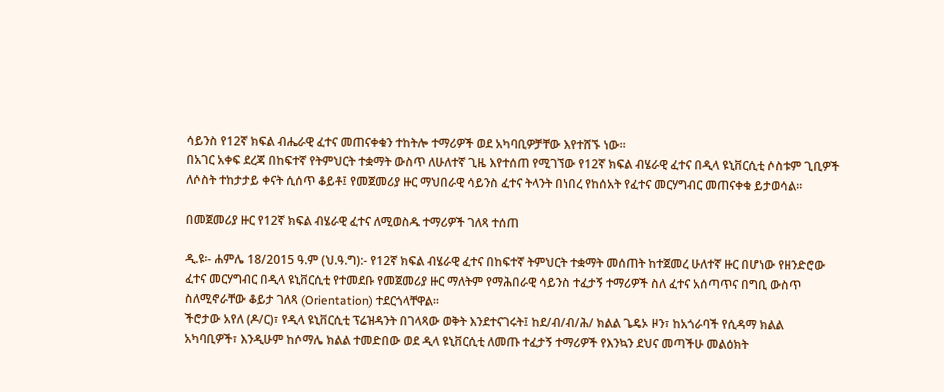ሳይንስ የ12ኛ ክፍል ብሔራዊ ፈተና መጠናቀቁን ተከትሎ ተማሪዎች ወደ አካባቢዎቻቸው እየተሸኙ ነው።
በአገር አቀፍ ደረጃ በከፍተኛ የትምህርት ተቋማት ውስጥ ለሁለተኛ ጊዜ እየተሰጠ የሚገኘው የ12ኛ ክፍል ብሄራዊ ፈተና በዲላ ዩኒቨርሲቲ ሶስቱም ጊቢዎች ለሶስት ተከታታይ ቀናት ሲሰጥ ቆይቶ፤ የመጀመሪያ ዙር ማህበራዊ ሳይንስ ፈተና ትላንት በነበረ የከሰአት የፈተና መርሃግብር መጠናቀቁ ይታወሳል።

በመጀመሪያ ዙር የ12ኛ ክፍል ብሄራዊ ፈተና ለሚወስዱ ተማሪዎች ገለጻ ተሰጠ

ዲ.ዩ፡- ሐምሌ 18/2015 ዓ.ም (ህ.ዓ.ግ):- የ12ኛ ክፍል ብሄራዊ ፈተና በከፍተኛ ትምህርት ተቋማት መሰጠት ከተጀመረ ሁለተኛ ዙር በሆነው የዘንድሮው ፈተና መርሃግብር በዲላ ዩኒቨርሲቲ የተመደቡ የመጀመሪያ ዙር ማለትም የማሕበራዊ ሳይንስ ተፈታኝ ተማሪዎች ስለ ፈተና አሰጣጥና በግቢ ውስጥ ስለሚኖራቸው ቆይታ ገለጻ (Orientation) ተደርጎላቸዋል፡፡
ችሮታው አየለ (ዶ/ር)፣ የዲላ ዩኒቨርሲቲ ፕሬዝዳንት በገላጻው ወቅት እንደተናገሩት፤ ከደ/ብ/ብ/ሕ/ ክልል ጌዴኦ ዞን፣ ከአጎራባች የሲዳማ ክልል አካባቢዎች፣ እንዲሁም ከሶማሌ ክልል ተመድበው ወደ ዲላ ዩኒቨርሲቲ ለመጡ ተፈታኝ ተማሪዎች የእንኳን ደህና መጣችሁ መልዕክት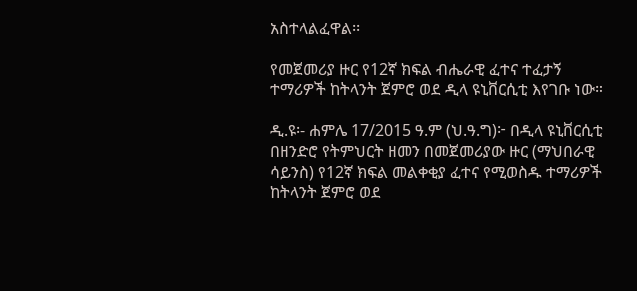አስተላልፈዋል፡፡

የመጀመሪያ ዙር የ12ኛ ክፍል ብሔራዊ ፈተና ተፈታኝ ተማሪዎች ከትላንት ጀምሮ ወደ ዲላ ዩኒቨርሲቲ እየገቡ ነው።

ዲ.ዩ፡- ሐምሌ 17/2015 ዓ.ም (ህ.ዓ.ግ)፦ በዲላ ዩኒቨርሲቲ በዘንድሮ የትምህርት ዘመን በመጀመሪያው ዙር (ማህበራዊ ሳይንስ) የ12ኛ ክፍል መልቀቂያ ፈተና የሚወስዱ ተማሪዎች ከትላንት ጀምሮ ወደ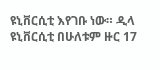ዩኒቨርሲቲ እየገቡ ነው። ዲላ ዩኒቨርሲቲ በሁለቱም ዙር 17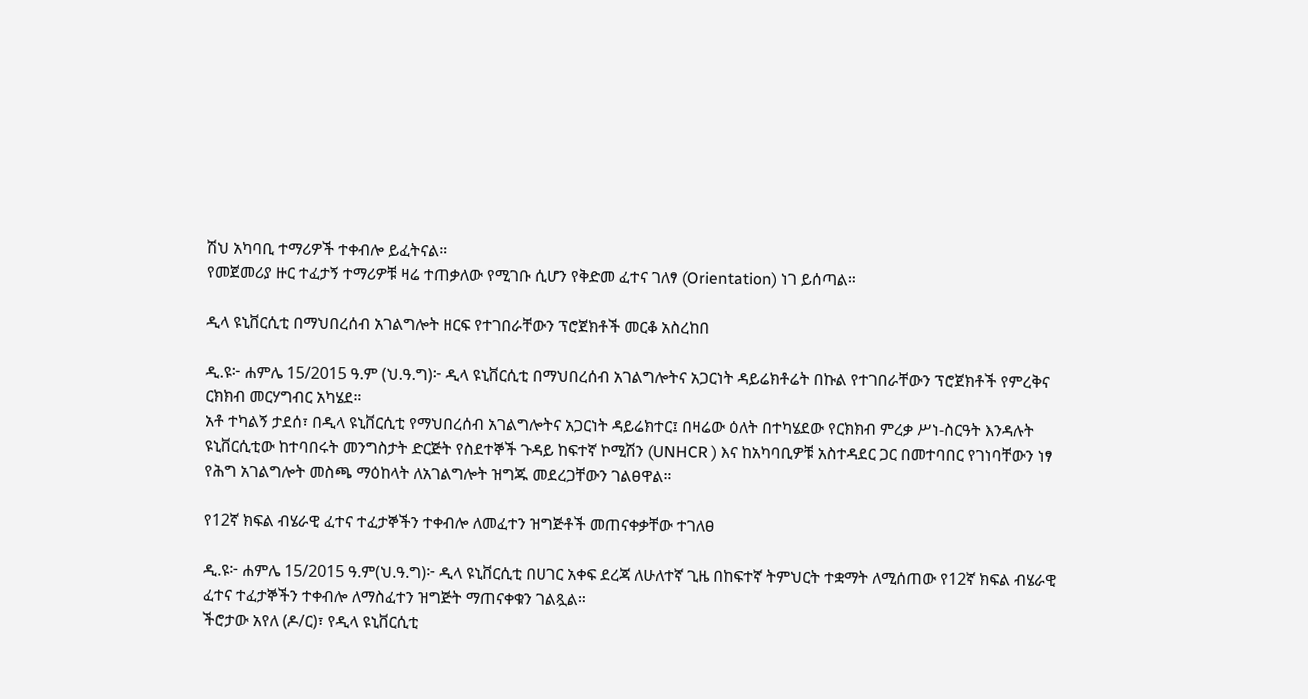ሽህ አካባቢ ተማሪዎች ተቀብሎ ይፈትናል።
የመጀመሪያ ዙር ተፈታኝ ተማሪዎቹ ዛሬ ተጠቃለው የሚገቡ ሲሆን የቅድመ ፈተና ገለፃ (Orientation) ነገ ይሰጣል።

ዲላ ዩኒቨርሲቲ በማህበረሰብ አገልግሎት ዘርፍ የተገበራቸውን ፕሮጀክቶች መርቆ አስረከበ

ዲ.ዩ፦ ሐምሌ 15/2015 ዓ.ም (ህ.ዓ.ግ)፦ ዲላ ዩኒቨርሲቲ በማህበረሰብ አገልግሎትና አጋርነት ዳይሬክቶሬት በኩል የተገበራቸውን ፕሮጀክቶች የምረቅና ርክክብ መርሃግብር አካሄደ።
አቶ ተካልኝ ታደሰ፣ በዲላ ዩኒቨርሲቲ የማህበረሰብ አገልግሎትና አጋርነት ዳይሬክተር፤ በዛሬው ዕለት በተካሄደው የርክክብ ምረቃ ሥነ-ስርዓት እንዳሉት ዩኒቨርሲቲው ከተባበሩት መንግስታት ድርጅት የስደተኞች ጉዳይ ከፍተኛ ኮሚሽን (UNHCR ) እና ከአካባቢዎቹ አስተዳደር ጋር በመተባበር የገነባቸውን ነፃ የሕግ አገልግሎት መስጫ ማዕከላት ለአገልግሎት ዝግጁ መደረጋቸውን ገልፀዋል።

የ12ኛ ክፍል ብሄራዊ ፈተና ተፈታኞችን ተቀብሎ ለመፈተን ዝግጅቶች መጠናቀቃቸው ተገለፀ

ዲ.ዩ፦ ሐምሌ 15/2015 ዓ.ም(ህ.ዓ.ግ)፦ ዲላ ዩኒቨርሲቲ በሀገር አቀፍ ደረጃ ለሁለተኛ ጊዜ በከፍተኛ ትምህርት ተቋማት ለሚሰጠው የ12ኛ ክፍል ብሄራዊ ፈተና ተፈታኞችን ተቀብሎ ለማስፈተን ዝግጅት ማጠናቀቁን ገልጿል።
ችሮታው አየለ (ዶ/ር)፣ የዲላ ዩኒቨርሲቲ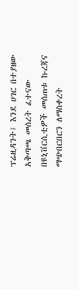ፕሬዚዳንት፤ እንደ ሀገር በተያዘው አቅጣጫ መሰረት ፈተናው በዩኒቨርሲቲዎች መሰጠቱ ኩረጃና ማጭበርበርን ለማስቀረት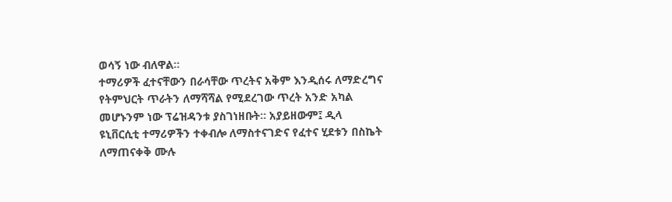ወሳኝ ነው ብለዋል።
ተማሪዎች ፈተናቸውን በራሳቸው ጥረትና አቅም እንዲሰሩ ለማድረግና የትምህርት ጥራትን ለማሻሻል የሚደረገው ጥረት አንድ አካል መሆኑንም ነው ፕሬዝዳንቱ ያስገነዘቡት። አያይዘውም፤ ዲላ ዩኒቨርሲቲ ተማሪዎችን ተቀብሎ ለማስተናገድና የፈተና ሂደቱን በስኬት ለማጠናቀቅ ሙሉ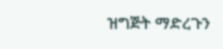ዝግጅት ማድረጉን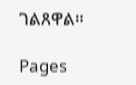ገልጸዋል።

Pages